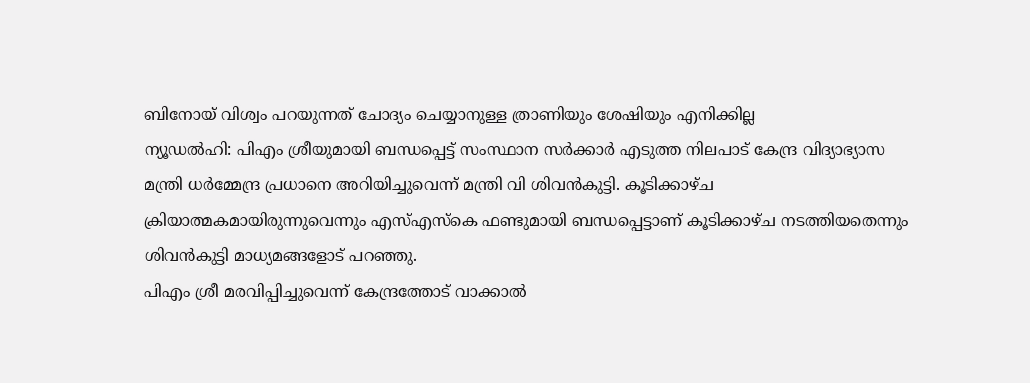ബിനോയ് വിശ്വം പറയുന്നത് ചോദ്യം ചെയ്യാനുള്ള ത്രാണിയും ശേഷിയും എനിക്കില്ല
ന്യൂഡൽഹി: പിഎം ശ്രീയുമായി ബന്ധപ്പെട്ട് സംസ്ഥാന സർക്കാർ എടുത്ത നിലപാട് കേന്ദ്ര വിദ്യാഭ്യാസ മന്ത്രി ധർമ്മേന്ദ്ര പ്രധാനെ അറിയിച്ചുവെന്ന് മന്ത്രി വി ശിവൻകുട്ടി. കൂടിക്കാഴ്ച ക്രിയാത്മകമായിരുന്നുവെന്നും എസ്എസ്കെ ഫണ്ടുമായി ബന്ധപ്പെട്ടാണ് കൂടിക്കാഴ്ച നടത്തിയതെന്നും ശിവൻകുട്ടി മാധ്യമങ്ങളോട് പറഞ്ഞു.
പിഎം ശ്രീ മരവിപ്പിച്ചുവെന്ന് കേന്ദ്രത്തോട് വാക്കാൽ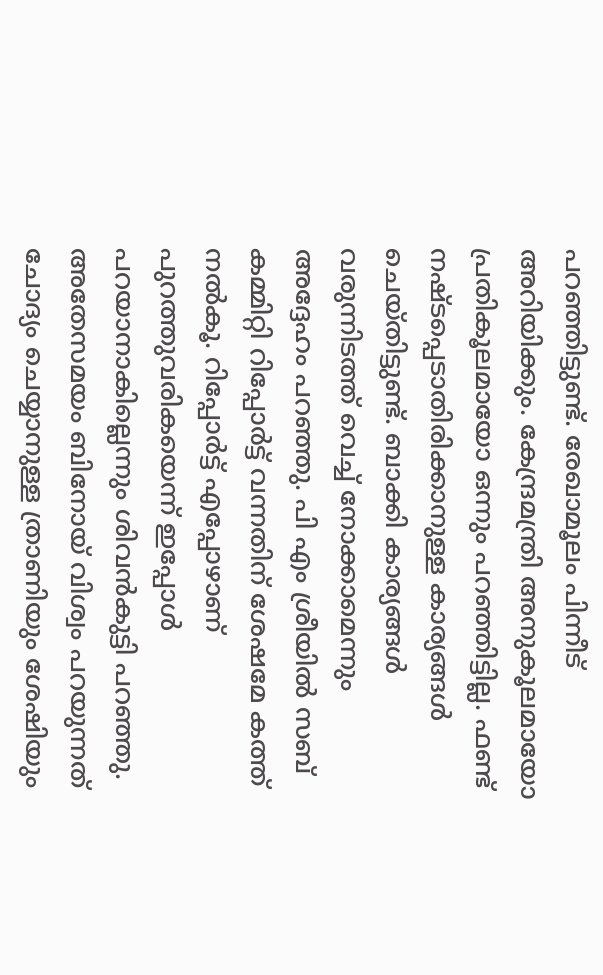പറഞ്ഞിട്ടുണ്ട്. രേഖാമൂലം പിന്നീട് അറിയിക്കും. കേന്ദ്രമന്ത്രി അനുകൂലമായോ പ്രതികൂലമായോ ഒന്നും പറഞ്ഞിട്ടില്ല. ഫണ്ട് നഷ്ടപ്പെടാതിരിക്കാനുള്ള കാര്യങ്ങൾ ചെയ്തിട്ടുണ്ട്. ബാക്കി കാര്യങ്ങൾ വരുന്നിടത്ത് വെച്ച് നോക്കാമെന്നും അദ്ദേഹം പറഞ്ഞു. പി എം ശ്രീയിൽ സബ് കമ്മിറ്റി റിപ്പോർട്ട് വന്നതിന് ശേഷമേ കത്ത് നൽകൂ. റിപ്പോർട്ട് എപ്പോഴാണ് പുറത്തുവരികയെന്ന് ഇപ്പോൾ പറയാനാകില്ലെന്നും ശിവൻകുട്ടി പറഞ്ഞു.
അതേസമയം ബിനോയ് വിശ്വം പറയുന്നത് ചോദ്യം ചെയ്യാനുള്ള ത്രാണിയും ശേഷിയും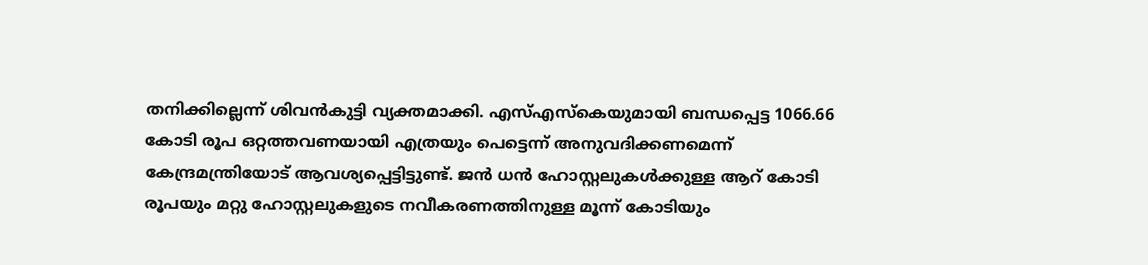തനിക്കില്ലെന്ന് ശിവൻകുട്ടി വ്യക്തമാക്കി. എസ്എസ്കെയുമായി ബന്ധപ്പെട്ട 1066.66 കോടി രൂപ ഒറ്റത്തവണയായി എത്രയും പെട്ടെന്ന് അനുവദിക്കണമെന്ന് കേന്ദ്രമന്ത്രിയോട് ആവശ്യപ്പെട്ടിട്ടുണ്ട്. ജൻ ധൻ ഹോസ്റ്റലുകൾക്കുള്ള ആറ് കോടി രൂപയും മറ്റു ഹോസ്റ്റലുകളുടെ നവീകരണത്തിനുള്ള മൂന്ന് കോടിയും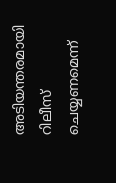അടിയന്തരമായി റിലീസ് ചെയ്യണമെന്ന്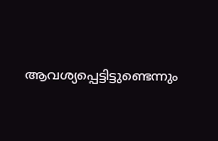ആവശ്യപ്പെട്ടിട്ടുണ്ടെന്നും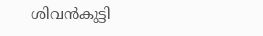ശിവൻകുട്ടി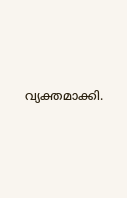വ്യക്തമാക്കി.